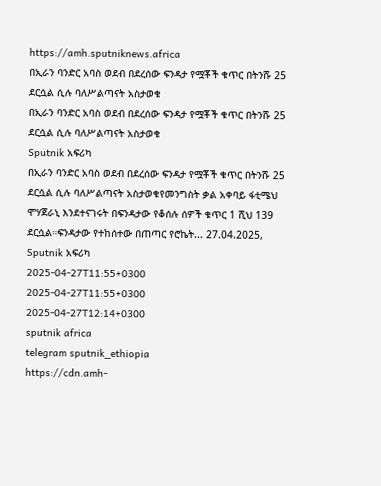https://amh.sputniknews.africa
በኢራን ባንድር አባስ ወደብ በደረሰው ፍንዳታ የሟቾች ቁጥር በትንሹ 25 ደርሷል ሲሉ ባለሥልጣናት አስታወቁ
በኢራን ባንድር አባስ ወደብ በደረሰው ፍንዳታ የሟቾች ቁጥር በትንሹ 25 ደርሷል ሲሉ ባለሥልጣናት አስታወቁ
Sputnik አፍሪካ
በኢራን ባንድር አባስ ወደብ በደረሰው ፍንዳታ የሟቾች ቁጥር በትንሹ 25 ደርሷል ሲሉ ባለሥልጣናት አስታወቁየመንግስት ቃል አቀባይ ፋቲሜህ ሞሃጀራኒ እንደተናገሩት በፍንዳታው የቆሰሉ ሰዎች ቁጥር 1 ሺህ 139 ደርሷል።ፍንዳታው የተከሰተው በጠጣር የሮኬት... 27.04.2025, Sputnik አፍሪካ
2025-04-27T11:55+0300
2025-04-27T11:55+0300
2025-04-27T12:14+0300
sputnik africa
telegram sputnik_ethiopia
https://cdn.amh-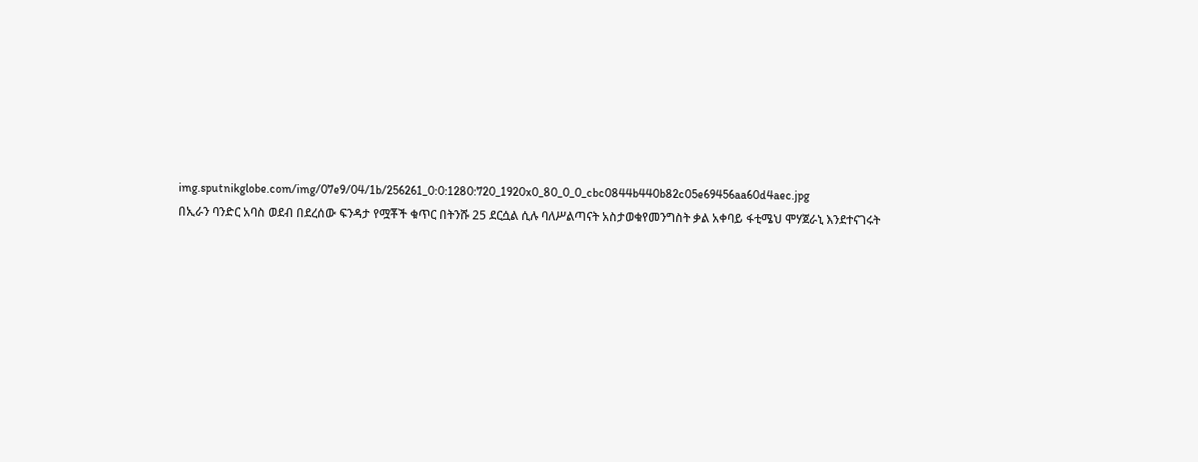img.sputnikglobe.com/img/07e9/04/1b/256261_0:0:1280:720_1920x0_80_0_0_cbc0844b440b82c05e69456aa60d4aec.jpg
በኢራን ባንድር አባስ ወደብ በደረሰው ፍንዳታ የሟቾች ቁጥር በትንሹ 25 ደርሷል ሲሉ ባለሥልጣናት አስታወቁየመንግስት ቃል አቀባይ ፋቲሜህ ሞሃጀራኒ እንደተናገሩት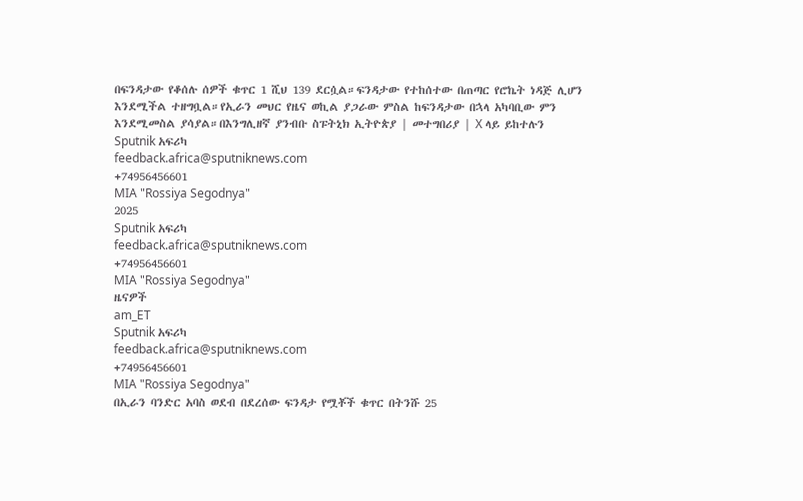በፍንዳታው የቆሰሉ ሰዎች ቁጥር 1 ሺህ 139 ደርሷል።ፍንዳታው የተከሰተው በጠጣር የሮኬት ነዳጅ ሊሆን እንደሚችል ተዘግቧል።የኢራን መህር የዜና ወኪል ያጋራው ምስል ከፍንዳታው በኋላ አካባቢው ምን እንደሚመስል ያሳያል።በእንግሊዘኛ ያንብቡ ስፑትኒክ ኢትዮጵያ | መተግበሪያ | X ላይ ይከተሉን
Sputnik አፍሪካ
feedback.africa@sputniknews.com
+74956456601
MIA "Rossiya Segodnya"
2025
Sputnik አፍሪካ
feedback.africa@sputniknews.com
+74956456601
MIA "Rossiya Segodnya"
ዜናዎች
am_ET
Sputnik አፍሪካ
feedback.africa@sputniknews.com
+74956456601
MIA "Rossiya Segodnya"
በኢራን ባንድር አባስ ወደብ በደረሰው ፍንዳታ የሟቾች ቁጥር በትንሹ 25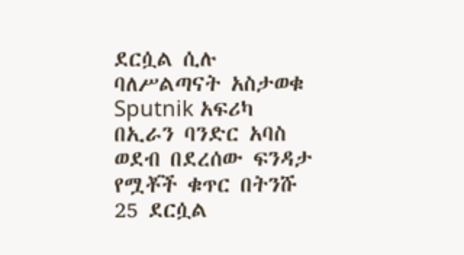ደርሷል ሲሉ ባለሥልጣናት አስታወቁ
Sputnik አፍሪካ
በኢራን ባንድር አባስ ወደብ በደረሰው ፍንዳታ የሟቾች ቁጥር በትንሹ 25 ደርሷል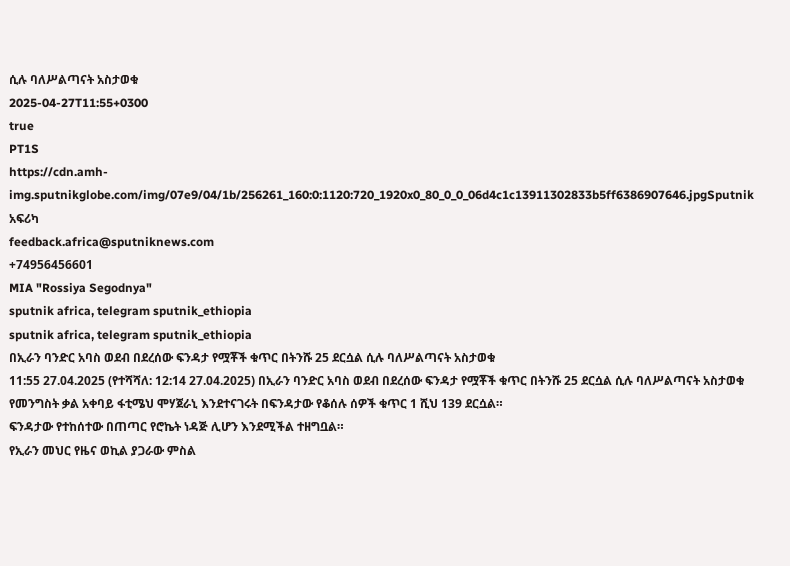ሲሉ ባለሥልጣናት አስታወቁ
2025-04-27T11:55+0300
true
PT1S
https://cdn.amh-img.sputnikglobe.com/img/07e9/04/1b/256261_160:0:1120:720_1920x0_80_0_0_06d4c1c13911302833b5ff6386907646.jpgSputnik አፍሪካ
feedback.africa@sputniknews.com
+74956456601
MIA "Rossiya Segodnya"
sputnik africa, telegram sputnik_ethiopia
sputnik africa, telegram sputnik_ethiopia
በኢራን ባንድር አባስ ወደብ በደረሰው ፍንዳታ የሟቾች ቁጥር በትንሹ 25 ደርሷል ሲሉ ባለሥልጣናት አስታወቁ
11:55 27.04.2025 (የተሻሻለ: 12:14 27.04.2025) በኢራን ባንድር አባስ ወደብ በደረሰው ፍንዳታ የሟቾች ቁጥር በትንሹ 25 ደርሷል ሲሉ ባለሥልጣናት አስታወቁ
የመንግስት ቃል አቀባይ ፋቲሜህ ሞሃጀራኒ እንደተናገሩት በፍንዳታው የቆሰሉ ሰዎች ቁጥር 1 ሺህ 139 ደርሷል።
ፍንዳታው የተከሰተው በጠጣር የሮኬት ነዳጅ ሊሆን እንደሚችል ተዘግቧል።
የኢራን መህር የዜና ወኪል ያጋራው ምስል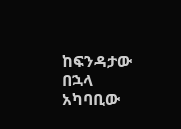ከፍንዳታው በኋላ አካባቢው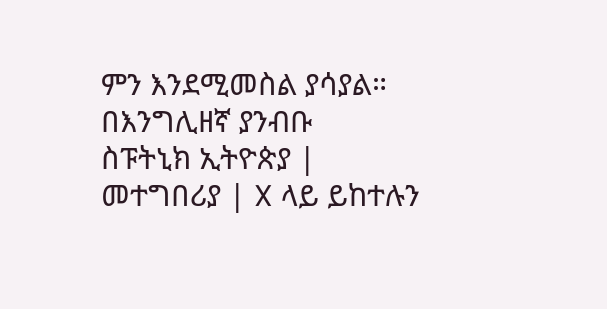ምን እንደሚመስል ያሳያል።
በእንግሊዘኛ ያንብቡ
ስፑትኒክ ኢትዮጵያ | መተግበሪያ | X ላይ ይከተሉን